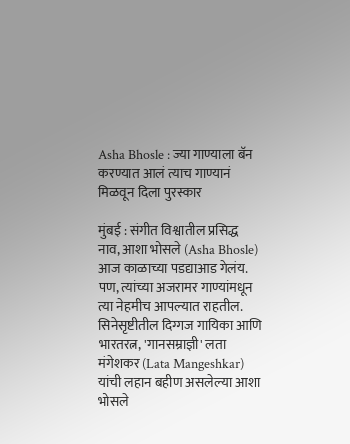Asha Bhosle : ज्या गाण्याला बॅन करण्यात आलं त्याच गाण्यानं मिळवून दिला पुरस्कार

मुंबई : संगीत विश्वातील प्रसिद्ध नाव, आशा भोसले (Asha Bhosle) आज काळाच्या पडद्याआड गेलंय. पण, त्यांच्या अजरामर गाण्यांमधून त्या नेहमीच आपल्यात राहतील. सिनेसृष्टीतील दिग्गज गायिका आणि भारतरत्न, 'गानसम्राज्ञी' लता मंगेशकर (Lata Mangeshkar) यांची लहान बहीण असलेल्या आशा भोसले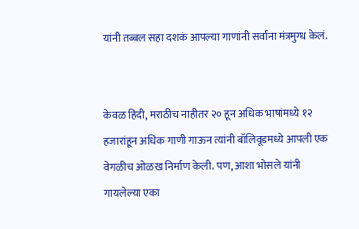यांनी तब्बल सहा दशकं आपल्या गाणांनी सर्वांना मंत्रमुग्ध केलं.


केवळ हिंदी, मराठीच नाहीतर २० हून अधिक भाषांमध्ये १२ हजारांहून अधिक गाणी गाऊन त्यांनी बॉलिवूडमध्ये आपली एक वेगळीच ओळख निर्माण केली. पण, आशा भोसले यांनी गायलेल्या एका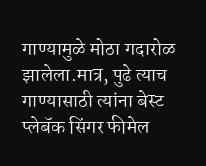गाण्यामुळे मोठा गदारोळ झालेला.मात्र, पुढे त्याच गाण्यासाठी त्यांना बेस्ट प्लेबॅक सिंगर फीमेल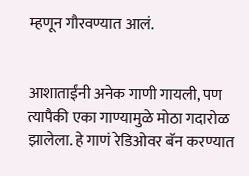म्हणून गौरवण्यात आलं.


आशाताईंनी अनेक गाणी गायली, पण त्यापैकी एका गाण्यामुळे मोठा गदारोळ झालेला. हे गाणं रेडिओवर बॅन करण्यात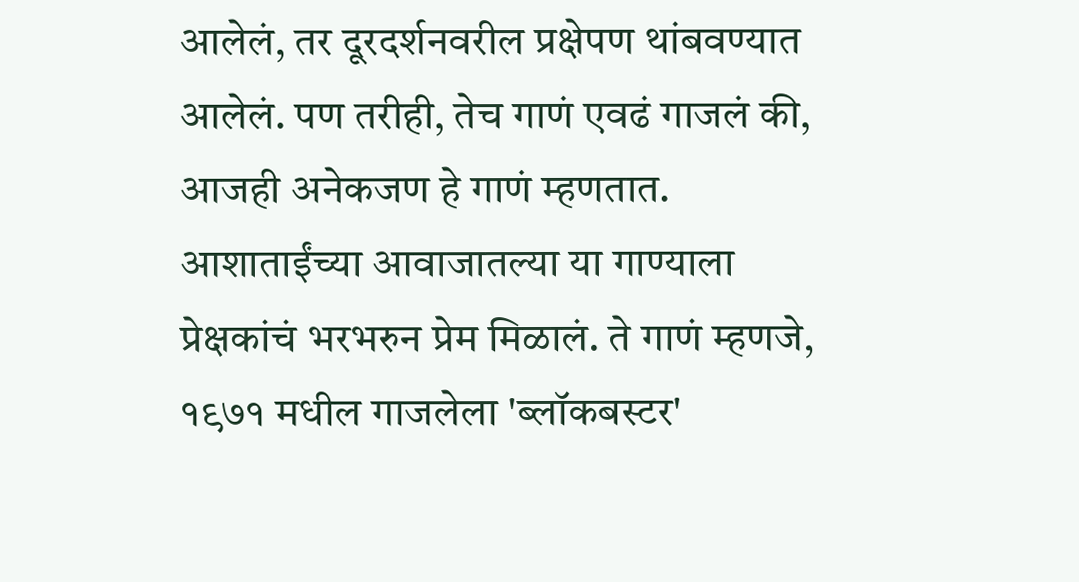आलेलं, तर दूरदर्शनवरील प्रक्षेपण थांबवण्यात आलेलं. पण तरीही, तेच गाणं एवढं गाजलं की, आजही अनेकजण हे गाणं म्हणतात. आशाताईंच्या आवाजातल्या या गाण्याला प्रेक्षकांचं भरभरुन प्रेम मिळालं. ते गाणं म्हणजे, १९७१ मधील गाजलेला 'ब्लॉकबस्टर'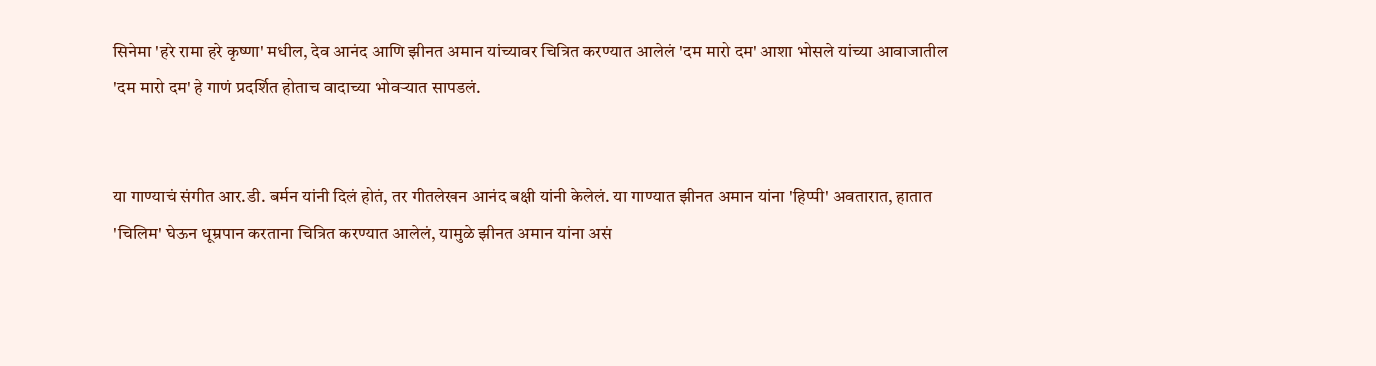सिनेमा 'हरे रामा हरे कृष्णा' मधील, देव आनंद आणि झीनत अमान यांच्यावर चित्रित करण्यात आलेलं 'दम मारो दम' आशा भोसले यांच्या आवाजातील 'दम मारो दम' हे गाणं प्रदर्शित होताच वादाच्या भोवऱ्यात सापडलं.


या गाण्याचं संगीत आर.डी. बर्मन यांनी दिलं होतं, तर गीतलेखन आनंद बक्षी यांनी केलेलं. या गाण्यात झीनत अमान यांना 'हिप्पी' अवतारात, हातात 'चिलिम' घेऊन धूम्रपान करताना चित्रित करण्यात आलेलं, यामुळे झीनत अमान यांना असं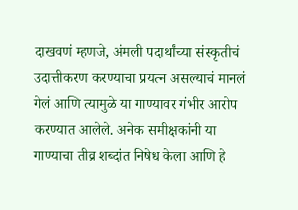दाखवणं म्हणजे, अंमली पदार्थांच्या संस्कृतीचं उदात्तीकरण करण्याचा प्रयत्न असल्याचं मानलं गेलं आणि त्यामुळे या गाण्यावर गंभीर आरोप करण्यात आलेले. अनेक समीक्षकांनी या गाण्याचा तीव्र शब्दांत निषेध केला आणि हे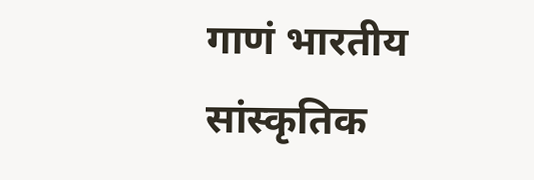गाणं भारतीय सांस्कृतिक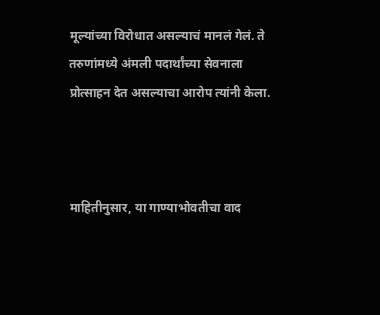मूल्यांच्या विरोधात असल्याचं मानलं गेलं. ते तरुणांमध्ये अंमली पदार्थांच्या सेवनाला प्रोत्साहन देत असल्याचा आरोप त्यांनी केला.



माहितीनुसार, या गाण्याभोवतीचा वाद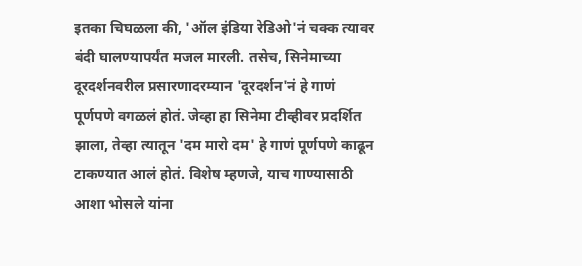इतका चिघळला की, 'ऑल इंडिया रेडिओ'नं चक्क त्यावर बंदी घालण्यापर्यंत मजल मारली. तसेच, सिनेमाच्या दूरदर्शनवरील प्रसारणादरम्यान 'दूरदर्शन'नं हे गाणं पूर्णपणे वगळलं होतं. जेव्हा हा सिनेमा टीव्हीवर प्रदर्शित झाला, तेव्हा त्यातून 'दम मारो दम' हे गाणं पूर्णपणे काढून टाकण्यात आलं होतं. विशेष म्हणजे, याच गाण्यासाठी आशा भोसले यांना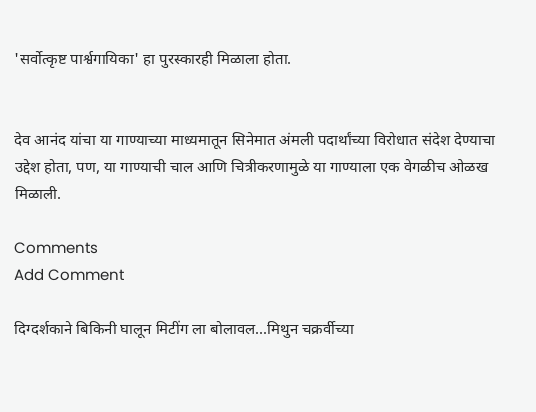'सर्वोत्कृष्ट पार्श्वगायिका' हा पुरस्कारही मिळाला होता.


देव आनंद यांचा या गाण्याच्या माध्यमातून सिनेमात अंमली पदार्थांच्या विरोधात संदेश देण्याचा उद्देश होता, पण, या गाण्याची चाल आणि चित्रीकरणामुळे या गाण्याला एक वेगळीच ओळख मिळाली.

Comments
Add Comment

दिग्दर्शकाने बिकिनी घालून मिटींग ला बोलावल...मिथुन चक्रर्वीच्या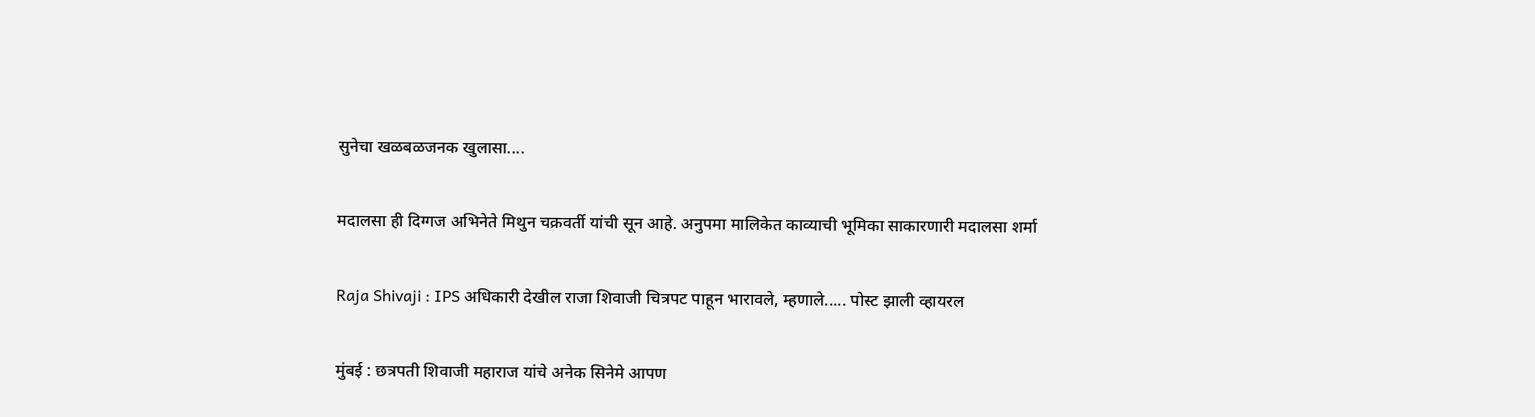सुनेचा खळबळजनक खुलासा....

मदालसा ही दिग्गज अभिनेते मिथुन चक्रवर्ती यांची सून आहे. अनुपमा मालिकेत काव्याची भूमिका साकारणारी मदालसा शर्मा

Raja Shivaji : IPS अधिकारी देखील राजा शिवाजी चित्रपट पाहून भारावले, म्हणाले..... पोस्ट झाली व्हायरल

मुंबई : छत्रपती शिवाजी महाराज यांचे अनेक सिनेमे आपण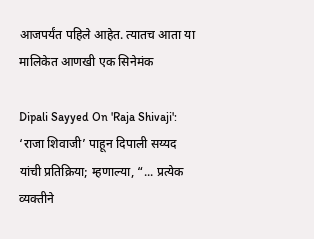आजपर्यंत पहिले आहेत. त्यातच आता या मालिकेत आणखी एक सिनेमंक

Dipali Sayyed On 'Raja Shivaji': ‘राजा शिवाजी’ पाहून दिपाली सय्यद यांची प्रतिक्रिया; म्हणाल्या, “... प्रत्येक व्यक्तीने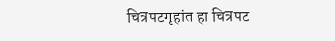चित्रपटगृहांत हा चित्रपट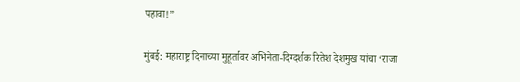पहावा!”

मुंबई: महाराष्ट्र दिनाच्या मुहूर्तावर अभिनेता-दिग्दर्शक रितेश देशमुख यांचा ‘राजा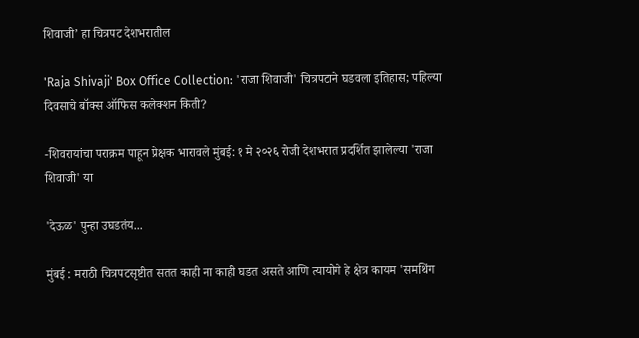शिवाजी’ हा चित्रपट देशभरातील

'Raja Shivaji' Box Office Collection: 'राजा शिवाजी' चित्रपटाने घडवला इतिहास; पहिल्या दिवसाचे बॉक्स ऑफिस कलेक्शन किती?

-शिवरायांचा पराक्रम पाहून प्रेक्षक भारावले मुंबई: १ मे २०२६ रोजी देशभरात प्रदर्शित झालेल्या 'राजा शिवाजी' या

'देऊळ' पुन्हा उघडतंय...

मुंबई : मराठी चित्रपटसृष्टीत सतत काही ना काही घडत असते आणि त्यायोगे हे क्षेत्र कायम 'समथिंग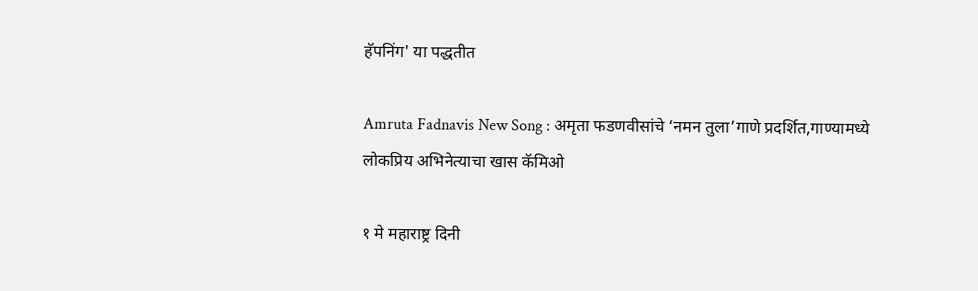हॅपनिंग' या पद्धतीत

Amruta Fadnavis New Song : अमृता फडणवीसांचे ‘नमन तुला’गाणे प्रदर्शित,गाण्यामध्ये लोकप्रिय अभिनेत्याचा खास कॅमिओ

१ मे महाराष्ट्र दिनी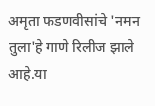अमृता फडणवीसांचे 'नमन तुला'हे गाणे रिलीज झाले आहे.या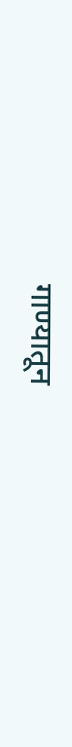गाण्यातून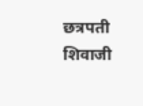छत्रपती शिवाजी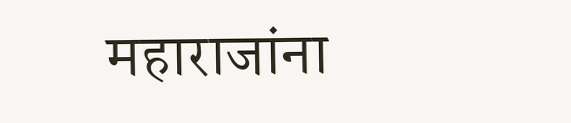महाराजांना